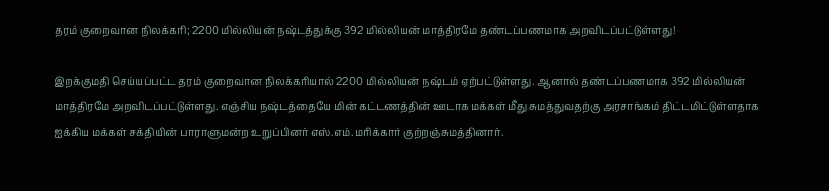தரம் குறைவான நிலக்கரி; 2200 மில்லியன் நஷ்டத்துக்கு 392 மில்லியன் மாத்திரமே தண்டப்பணமாக அறவிடப்பட்டுள்ளது!

இறக்குமதி செய்யப்பட்ட தரம் குறைவான நிலக்கரியால் 2200 மில்லியன் நஷ்டம் ஏற்பட்டுள்ளது. ஆனால் தண்டப்பணமாக 392 மில்லியன் மாத்திரமே அறவிடப்பட்டுள்ளது. எஞ்சிய நஷ்டத்தையே மின் கட்டணத்தின் ஊடாக மக்கள் மீது சுமத்துவதற்கு அரசாங்கம் திட்டமிட்டுள்ளதாக ஐக்கிய மக்கள் சக்தியின் பாராளுமன்ற உறுப்பினர் எஸ்.எம்.மரிக்கார் குற்றஞ்சுமத்தினார்.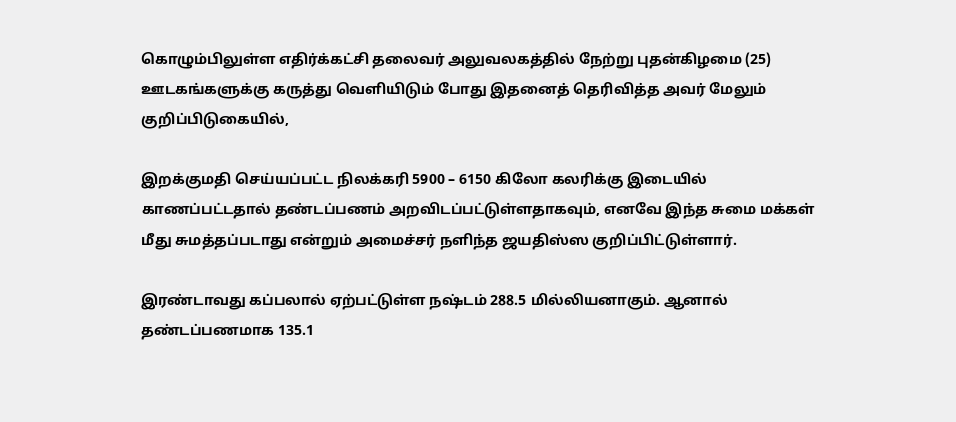கொழும்பிலுள்ள எதிர்க்கட்சி தலைவர் அலுவலகத்தில் நேற்று புதன்கிழமை (25) ஊடகங்களுக்கு கருத்து வெளியிடும் போது இதனைத் தெரிவித்த அவர் மேலும் குறிப்பிடுகையில்,

இறக்குமதி செய்யப்பட்ட நிலக்கரி 5900 – 6150 கிலோ கலரிக்கு இடையில் காணப்பட்டதால் தண்டப்பணம் அறவிடப்பட்டுள்ளதாகவும், எனவே இந்த சுமை மக்கள் மீது சுமத்தப்படாது என்றும் அமைச்சர் நளிந்த ஜயதிஸ்ஸ குறிப்பிட்டுள்ளார்.

இரண்டாவது கப்பலால் ஏற்பட்டுள்ள நஷ்டம் 288.5 மில்லியனாகும். ஆனால் தண்டப்பணமாக 135.1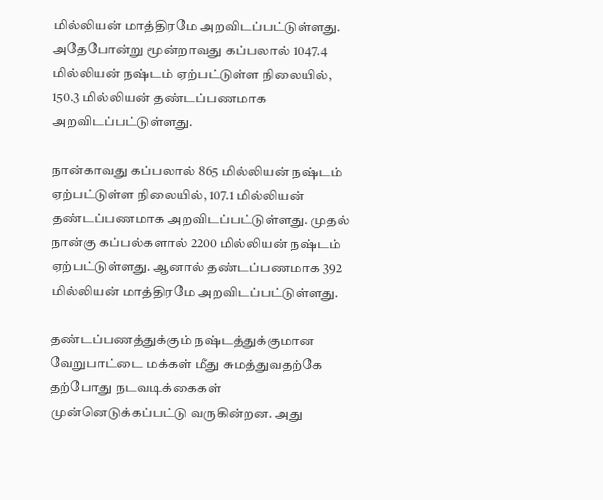மில்லியன் மாத்திரமே அறவிடப்பட்டுள்ளது. அதேபோன்று மூன்றாவது கப்பலால் 1047.4 மில்லியன் நஷ்டம் ஏற்பட்டுள்ள நிலையில், 150.3 மில்லியன் தண்டப்பணமாக அறவிடப்பட்டுள்ளது.

நான்காவது கப்பலால் 865 மில்லியன் நஷ்டம் ஏற்பட்டுள்ள நிலையில், 107.1 மில்லியன் தண்டப்பணமாக அறவிடப்பட்டுள்ளது. முதல் நான்கு கப்பல்களால் 2200 மில்லியன் நஷ்டம் ஏற்பட்டுள்ளது. ஆனால் தண்டப்பணமாக 392 மில்லியன் மாத்திரமே அறவிடப்பட்டுள்ளது.

தண்டப்பணத்துக்கும் நஷ்டத்துக்குமான வேறுபாட்டை மக்கள் மீது சுமத்துவதற்கே தற்போது நடவடிக்கைகள் முன்னெடுக்கப்பட்டு வருகின்றன. அது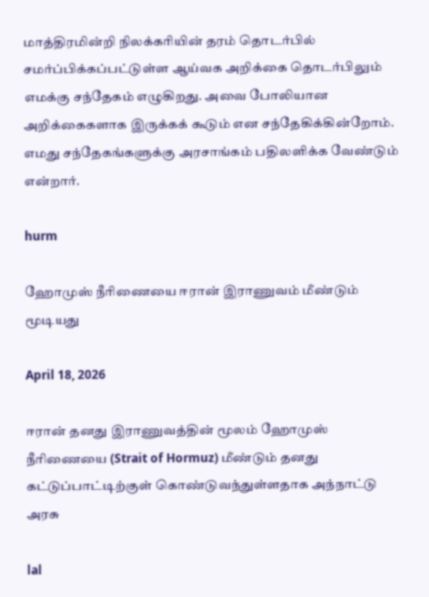மாத்திரமின்றி நிலக்கரியின் தரம் தொடர்பில் சமர்ப்பிக்கப்பட்டுள்ள ஆய்வக அறிக்கை தொடர்பிலும் எமக்கு சந்தேகம் எழுகிறது. அவை போலியான அறிக்கைகளாக இருக்கக் கூடும் என சந்தேகிக்கின்றோம். எமது சந்தேகங்களுக்கு அரசாங்கம் பதிலளிக்க வேண்டும் என்றார்.

hurm

ஹோமுஸ் நீரிணையை ஈரான் இராணுவம் மீண்டும் மூடியது

April 18, 2026

ஈரான் தனது இராணுவத்தின் மூலம் ஹோமுஸ் நீரிணையை (Strait of Hormuz) மீண்டும் தனது கட்டுப்பாட்டிற்குள் கொண்டுவந்துள்ளதாக அந்நாட்டு அரசு

lal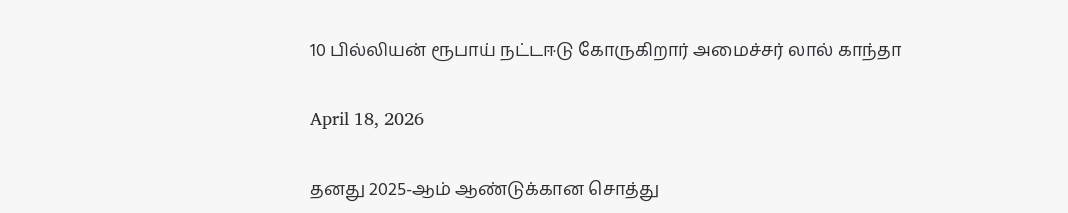10 பில்லியன் ரூபாய் நட்டஈடு கோருகிறார் அமைச்சர் லால் காந்தா

April 18, 2026

தனது 2025-ஆம் ஆண்டுக்கான சொத்து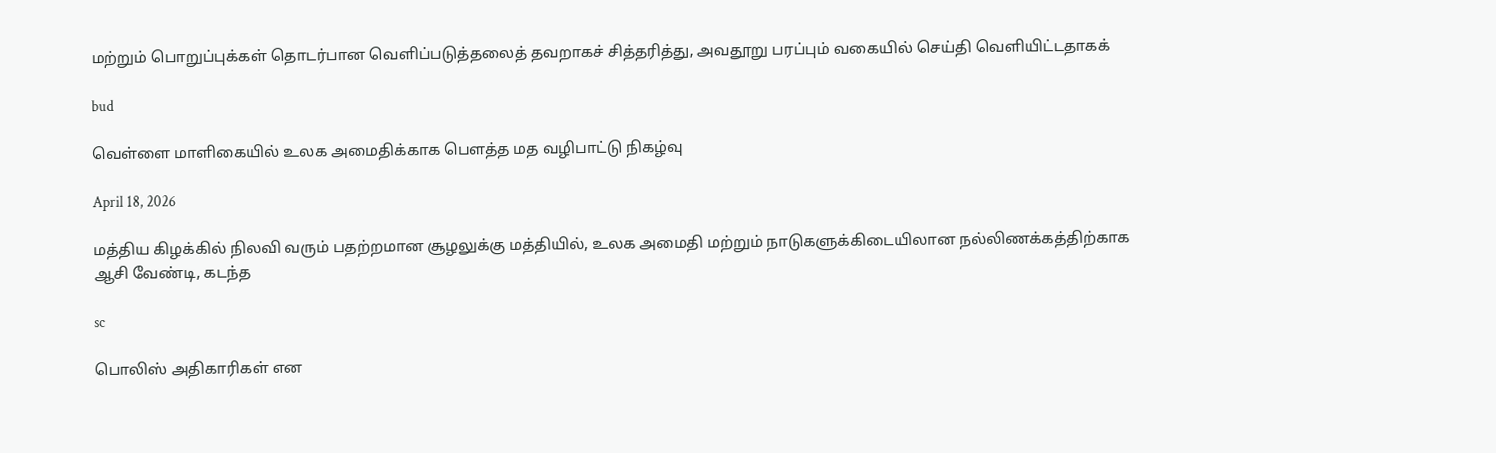மற்றும் பொறுப்புக்கள் தொடர்பான வெளிப்படுத்தலைத் தவறாகச் சித்தரித்து, அவதூறு பரப்பும் வகையில் செய்தி வெளியிட்டதாகக்

bud

வெள்ளை மாளிகையில் உலக அமைதிக்காக பௌத்த மத வழிபாட்டு நிகழ்வு

April 18, 2026

மத்திய கிழக்கில் நிலவி வரும் பதற்றமான சூழலுக்கு மத்தியில், உலக அமைதி மற்றும் நாடுகளுக்கிடையிலான நல்லிணக்கத்திற்காக ஆசி வேண்டி, கடந்த

sc

பொலிஸ் அதிகாரிகள் என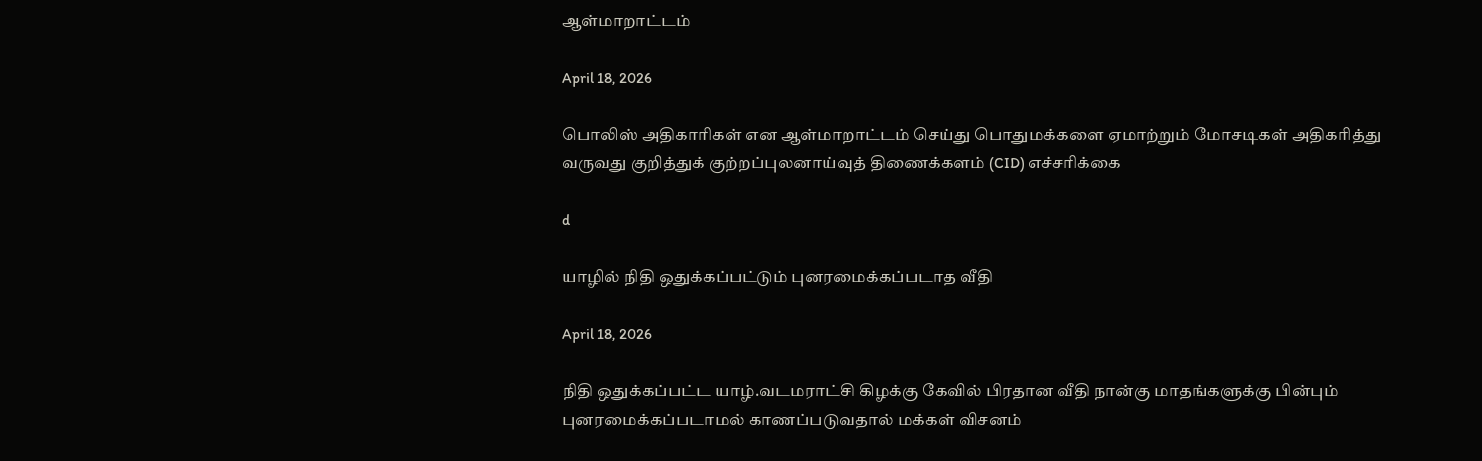ஆள்மாறாட்டம்

April 18, 2026

பொலிஸ் அதிகாரிகள் என ஆள்மாறாட்டம் செய்து பொதுமக்களை ஏமாற்றும் மோசடிகள் அதிகரித்து வருவது குறித்துக் குற்றப்புலனாய்வுத் திணைக்களம் (CID) எச்சரிக்கை

d

யாழில் நிதி ஒதுக்கப்பட்டும் புனரமைக்கப்படாத வீதி

April 18, 2026

நிதி ஒதுக்கப்பட்ட யாழ்.வடமராட்சி கிழக்கு கேவில் பிரதான வீதி நான்கு மாதங்களுக்கு பின்பும் புனரமைக்கப்படாமல் காணப்படுவதால் மக்கள் விசனம்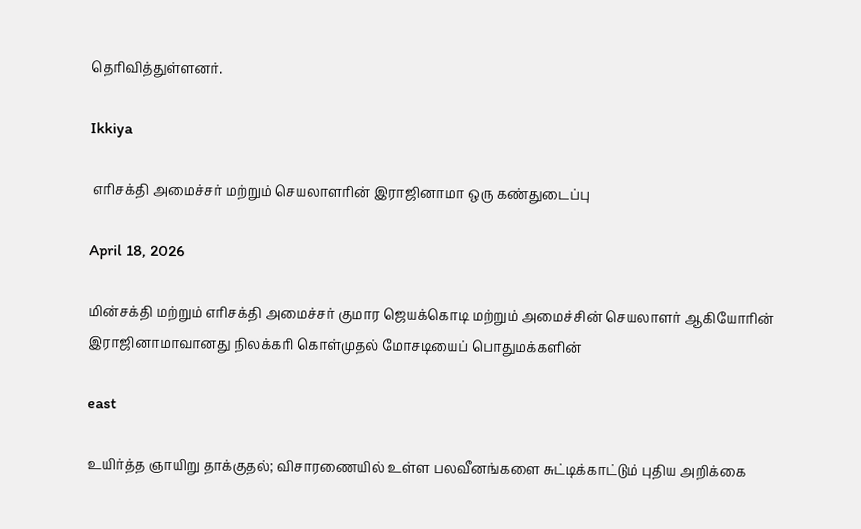தெரிவித்துள்ளனர்.

Ikkiya

 எரிசக்தி அமைச்சர் மற்றும் செயலாளரின் இராஜினாமா ஒரு கண்துடைப்பு

April 18, 2026

மின்சக்தி மற்றும் எரிசக்தி அமைச்சர் குமார ஜெயக்கொடி மற்றும் அமைச்சின் செயலாளர் ஆகியோரின் இராஜினாமாவானது நிலக்கரி கொள்முதல் மோசடியைப் பொதுமக்களின்

east

உயிர்த்த ஞாயிறு தாக்குதல்; விசாரணையில் உள்ள பலவீனங்களை சுட்டிக்காட்டும் புதிய அறிக்கை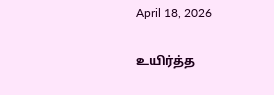April 18, 2026

உயிர்த்த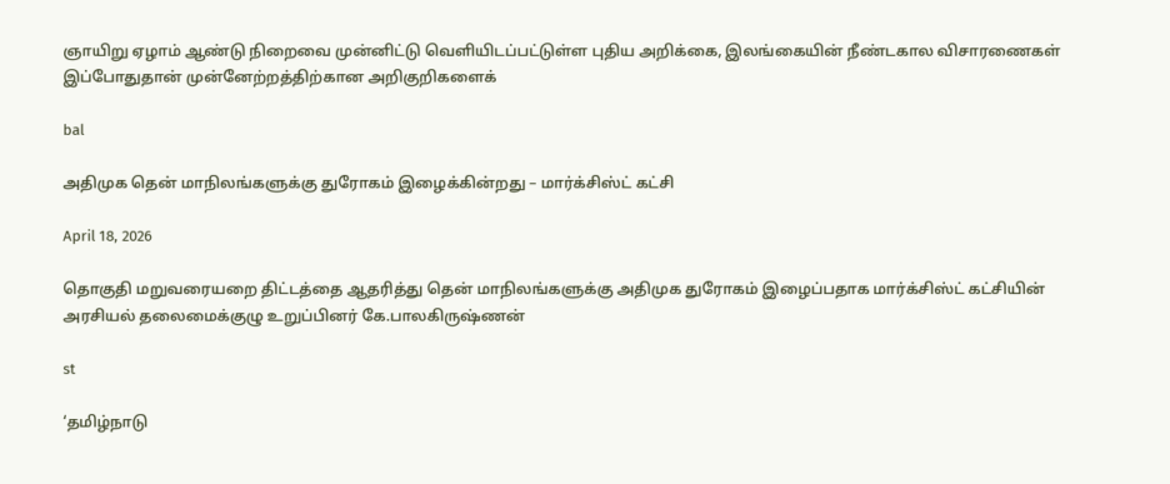ஞாயிறு ஏழாம் ஆண்டு நிறைவை முன்னிட்டு வெளியிடப்பட்டுள்ள புதிய அறிக்கை, இலங்கையின் நீண்டகால விசாரணைகள் இப்போதுதான் முன்னேற்றத்திற்கான அறிகுறிகளைக்

bal

அதிமுக தென் மாநிலங்களுக்கு துரோகம் இழைக்கின்றது – மார்க்சிஸ்ட் கட்சி

April 18, 2026

தொகுதி மறுவரையறை திட்டத்தை ஆதரித்து தென் மாநிலங்களுக்கு அதிமுக துரோகம் இழைப்பதாக மார்க்சிஸ்ட் கட்சியின் அரசியல் தலைமைக்குழு உறுப்பினர் கே.பாலகிருஷ்ணன்

st

‘தமிழ்நாடு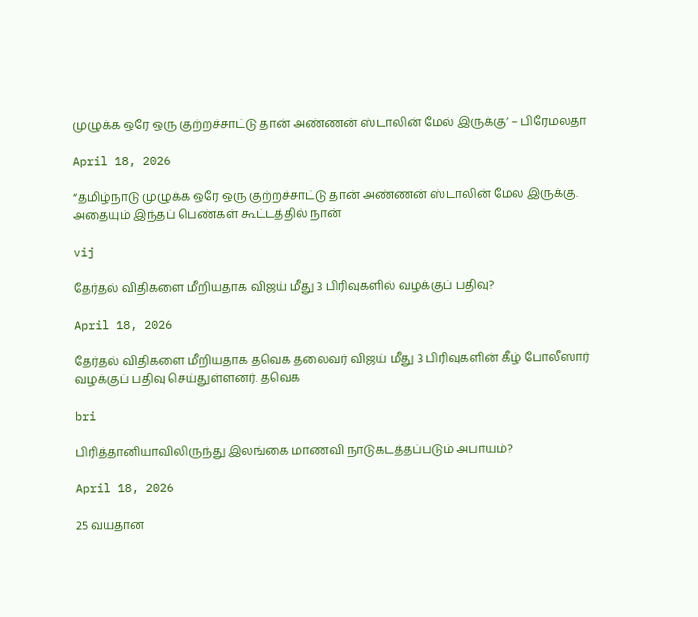முழுக்க ஒரே ஒரு குற்றச்சாட்டு தான் அண்ணன் ஸ்டாலின் மேல் இருக்கு’ – பிரேமலதா

April 18, 2026

“தமிழ்நாடு முழுக்க ஒரே ஒரு குற்றச்சாட்டு தான் அண்ணன் ஸ்டாலின் மேல இருக்கு. அதையும் இந்தப் பெண்கள் கூட்டத்தில் நான்

vij

தேர்தல் விதிகளை‌ மீறியதாக விஜய் மீது 3 பிரிவுகளில் வழக்குப் பதிவு?

April 18, 2026

தேர்தல் விதிகளை‌ மீறியதாக தவெக தலைவர் விஜய் மீது 3 பிரிவுகளின் கீழ் போலீஸார் வழக்குப் பதிவு செய்துள்ளனர். தவெக

bri

பிரித்தானியாவிலிருந்து இலங்கை மாணவி நாடுகடத்தப்படும் அபாயம்?

April 18, 2026

25 வயதான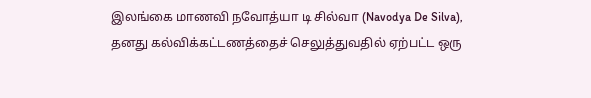இலங்கை மாணவி நவோத்யா டி சில்வா (Navodya De Silva), தனது கல்விக்கட்டணத்தைச் செலுத்துவதில் ஏற்பட்ட ஒரு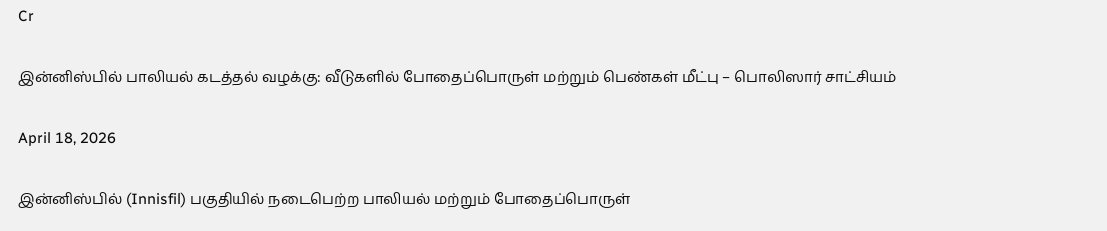Cr

இன்னிஸ்பில் பாலியல் கடத்தல் வழக்கு: வீடுகளில் போதைப்பொருள் மற்றும் பெண்கள் மீட்பு – பொலிஸார் சாட்சியம்

April 18, 2026

இன்னிஸ்பில் (Innisfil) பகுதியில் நடைபெற்ற பாலியல் மற்றும் போதைப்பொருள்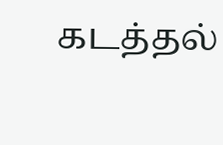கடத்தல்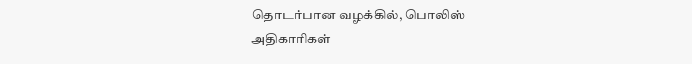தொடர்பான வழக்கில், பொலிஸ் அதிகாரிகள்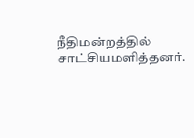நீதிமன்றத்தில் சாட்சியமளித்தனர்.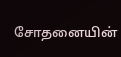சோதனையின்